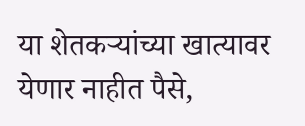या शेतकऱ्यांच्या खात्यावर येणार नाहीत पैसे,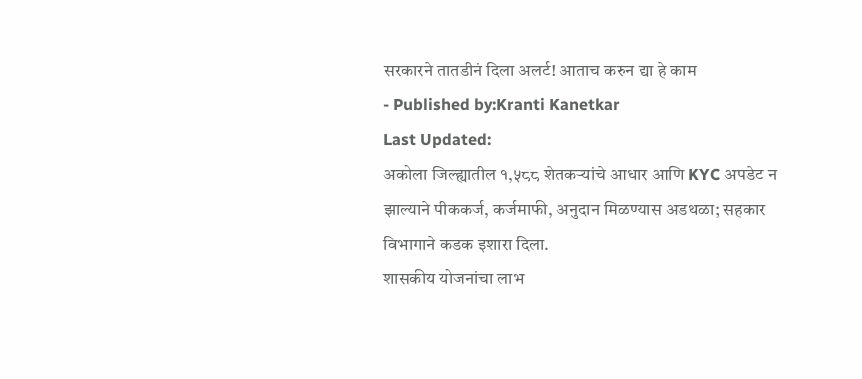सरकारने तातडीनं दिला अलर्ट! आताच करुन द्या हे काम
- Published by:Kranti Kanetkar
Last Updated:
अकोला जिल्ह्यातील १,५८८ शेतकऱ्यांचे आधार आणि KYC अपडेट न झाल्याने पीककर्ज, कर्जमाफी, अनुदान मिळण्यास अडथळा; सहकार विभागाने कडक इशारा दिला.
शासकीय योजनांचा लाभ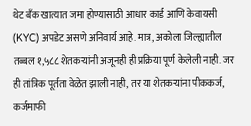थेट बँक खात्यात जमा होण्यासाठी आधार कार्ड आणि केवायसी (KYC) अपडेट असणे अनिवार्य आहे. मात्र, अकोला जिल्ह्यातील तब्बल १,५८८ शेतकऱ्यांनी अजूनही ही प्रक्रिया पूर्ण केलेली नाही. जर ही तांत्रिक पूर्तता वेळेत झाली नाही, तर या शेतकऱ्यांना पीककर्ज, कर्जमाफी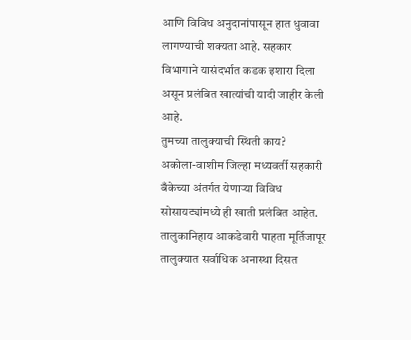आणि विविध अनुदानांपासून हात धुवावा लागण्याची शक्यता आहे. सहकार विभागाने यासंदर्भात कडक इशारा दिला असून प्रलंबित खात्यांची यादी जाहीर केली आहे.
तुमच्या तालुक्याची स्थिती काय?
अकोला-वाशीम जिल्हा मध्यवर्ती सहकारी बँकेच्या अंतर्गत येणाऱ्या विविध सोसायट्यांमध्ये ही खाती प्रलंबित आहेत. तालुकानिहाय आकडेवारी पाहता मूर्तिजापूर तालुक्यात सर्वाधिक अनास्था दिसत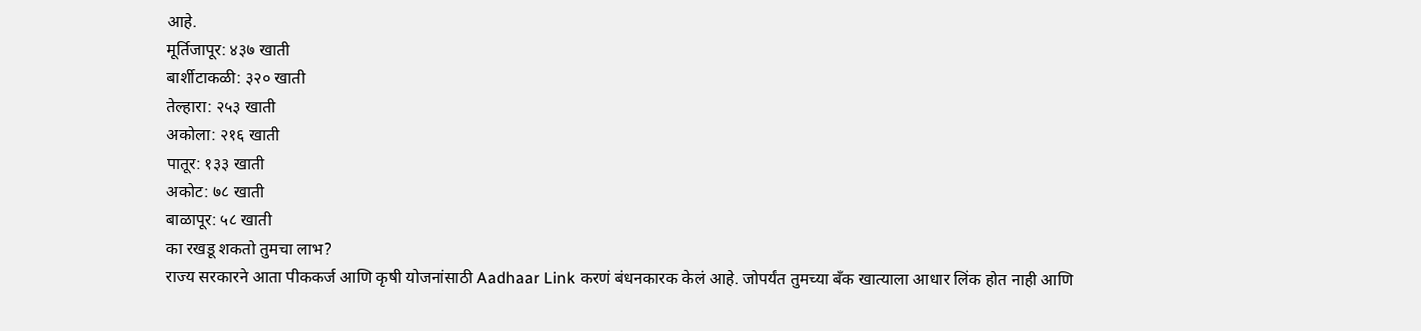आहे.
मूर्तिजापूर: ४३७ खाती
बार्शीटाकळी: ३२० खाती
तेल्हारा: २५३ खाती
अकोला: २१६ खाती
पातूर: १३३ खाती
अकोट: ७८ खाती
बाळापूर: ५८ खाती
का रखडू शकतो तुमचा लाभ?
राज्य सरकारने आता पीककर्ज आणि कृषी योजनांसाठी Aadhaar Link करणं बंधनकारक केलं आहे. जोपर्यंत तुमच्या बँक खात्याला आधार लिंक होत नाही आणि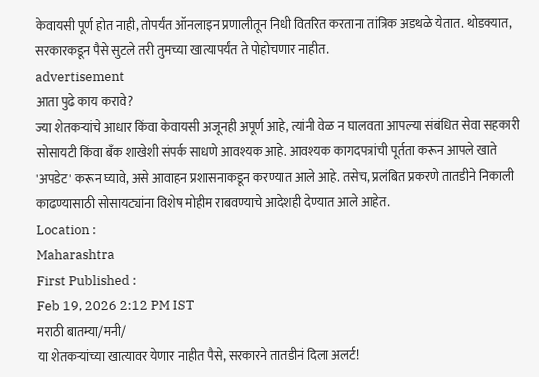केवायसी पूर्ण होत नाही, तोपर्यंत ऑनलाइन प्रणालीतून निधी वितरित करताना तांत्रिक अडथळे येतात. थोडक्यात, सरकारकडून पैसे सुटले तरी तुमच्या खात्यापर्यंत ते पोहोचणार नाहीत.
advertisement
आता पुढे काय करावे?
ज्या शेतकऱ्यांचे आधार किंवा केवायसी अजूनही अपूर्ण आहे, त्यांनी वेळ न घालवता आपल्या संबंधित सेवा सहकारी सोसायटी किंवा बँक शाखेशी संपर्क साधणे आवश्यक आहे. आवश्यक कागदपत्रांची पूर्तता करून आपले खाते 'अपडेट' करून घ्यावे, असे आवाहन प्रशासनाकडून करण्यात आले आहे. तसेच, प्रलंबित प्रकरणे तातडीने निकाली काढण्यासाठी सोसायट्यांना विशेष मोहीम राबवण्याचे आदेशही देण्यात आले आहेत.
Location :
Maharashtra
First Published :
Feb 19, 2026 2:12 PM IST
मराठी बातम्या/मनी/
या शेतकऱ्यांच्या खात्यावर येणार नाहीत पैसे, सरकारने तातडीनं दिला अलर्ट!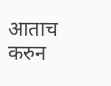आताच करुन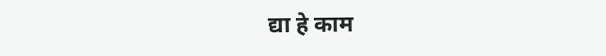द्या हे काम